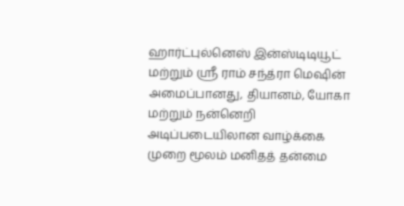ஹார்ட்புல்னெஸ் இன்ஸ்டிடியூட் மற்றும் ஸ்ரீ ராம் சந்த்ரா மெஷின் அமைப்பானது, தியானம், யோகா மற்றும் நன்னெறி அடிப்படையிலான வாழ்க்கை முறை மூலம் மனிதத் தன்மை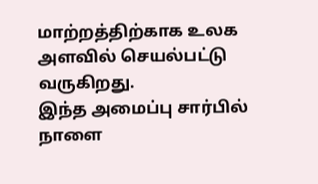மாற்றத்திற்காக உலக அளவில் செயல்பட்டு வருகிறது.
இந்த அமைப்பு சார்பில் நாளை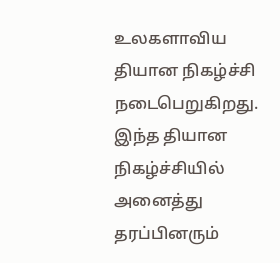உலகளாவிய தியான நிகழ்ச்சி நடைபெறுகிறது. இந்த தியான நிகழ்ச்சியில் அனைத்து தரப்பினரும்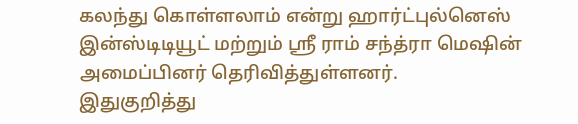கலந்து கொள்ளலாம் என்று ஹார்ட்புல்னெஸ் இன்ஸ்டிடியூட் மற்றும் ஸ்ரீ ராம் சந்த்ரா மெஷின் அமைப்பினர் தெரிவித்துள்ளனர்.
இதுகுறித்து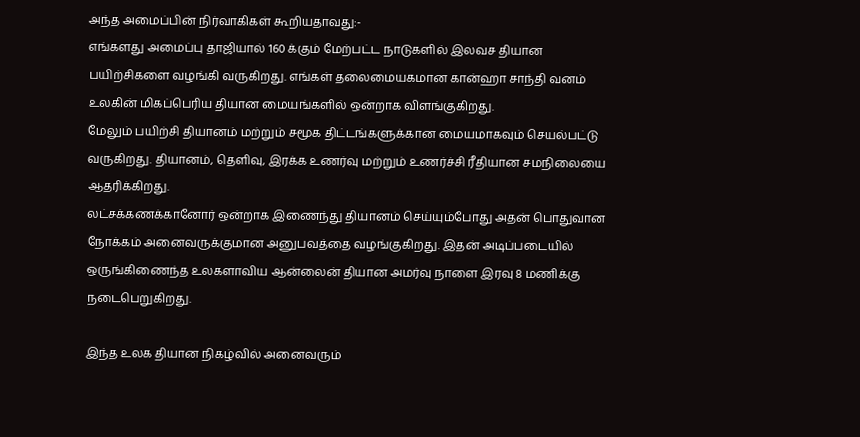அந்த அமைப்பின் நிர்வாகிகள் கூறியதாவது:-
எங்களது அமைப்பு தாஜியால் 160 க்கும் மேற்பட்ட நாடுகளில் இலவச தியான பயிற்சிகளை வழங்கி வருகிறது. எங்கள் தலைமையகமான கான்ஹா சாந்தி வனம் உலகின் மிகப்பெரிய தியான மையங்களில் ஒன்றாக விளங்குகிறது.
மேலும் பயிற்சி தியானம் மற்றும் சமூக திட்டங்களுக்கான மையமாகவும் செயல்பட்டு வருகிறது. தியானம், தெளிவு, இரக்க உணர்வு மற்றும் உணர்ச்சி ரீதியான சமநிலையை ஆதரிக்கிறது.
லட்சக்கணக்கானோர் ஒன்றாக இணைந்து தியானம் செய்யும்போது அதன் பொதுவான நோக்கம் அனைவருக்குமான அனுபவத்தை வழங்குகிறது. இதன் அடிப்படையில் ஒருங்கிணைந்த உலகளாவிய ஆன்லைன் தியான அமர்வு நாளை இரவு 8 மணிக்கு நடைபெறுகிறது.

இந்த உலக தியான நிகழ்வில் அனைவரும்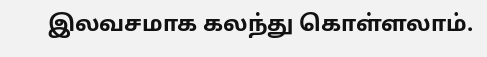இலவசமாக கலந்து கொள்ளலாம்.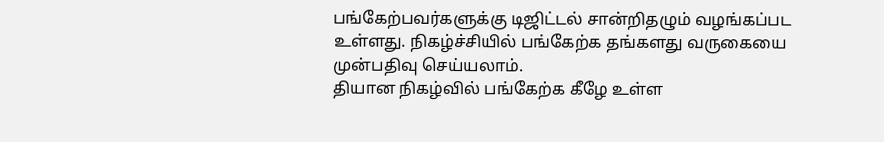பங்கேற்பவர்களுக்கு டிஜிட்டல் சான்றிதழும் வழங்கப்பட உள்ளது. நிகழ்ச்சியில் பங்கேற்க தங்களது வருகையை முன்பதிவு செய்யலாம்.
தியான நிகழ்வில் பங்கேற்க கீழே உள்ள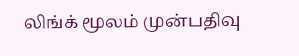லிங்க் மூலம் முன்பதிவு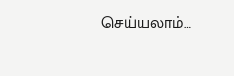செய்யலாம்…